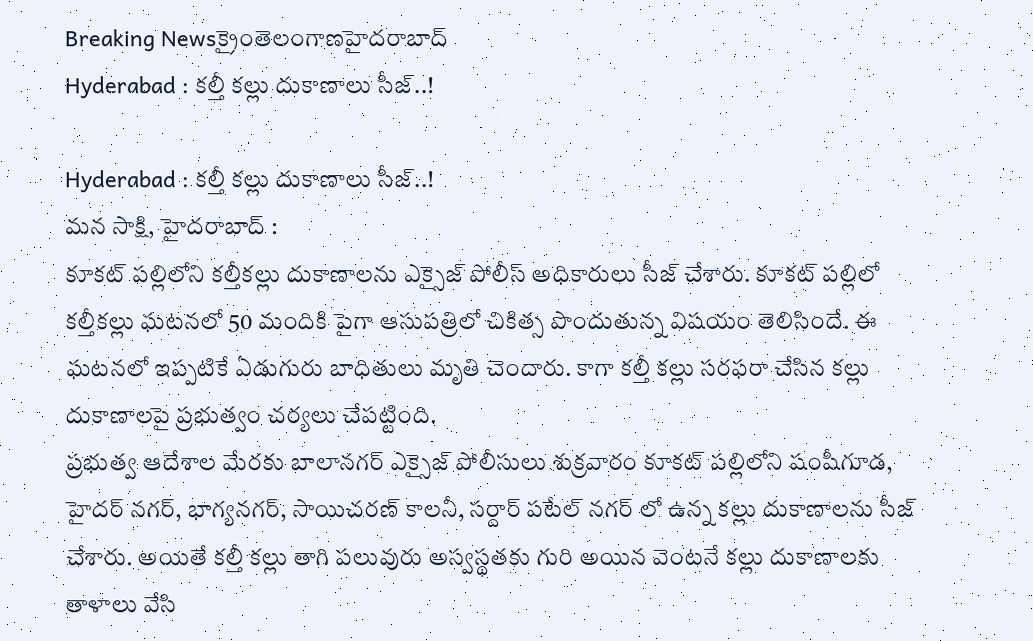Breaking Newsక్రైంతెలంగాణహైదరాబాద్
Hyderabad : కల్తీ కల్లు దుకాణాలు సీజ్..!

Hyderabad : కల్తీ కల్లు దుకాణాలు సీజ్..!
మన సాక్షి, హైదరాబాద్ :
కూకట్ పల్లిలోని కల్తీకల్లు దుకాణాలను ఎక్సైజ్ పోలీస్ అధికారులు సీజ్ చేశారు. కూకట్ పల్లిలో కల్తీకల్లు ఘటనలో 50 మందికి పైగా ఆసుపత్రిలో చికిత్స పొందుతున్న విషయం తెలిసిందే. ఈ ఘటనలో ఇప్పటికే ఏడుగురు బాధితులు మృతి చెందారు. కాగా కల్తీ కల్లు సరఫరా చేసిన కల్లు దుకాణాలపై ప్రభుత్వం చర్యలు చేపట్టింది.
ప్రభుత్వ ఆదేశాల మేరకు బాలానగర్ ఎక్సైజ్ పోలీసులు శుక్రవారం కూకట్ పల్లిలోని షంషీగూడ, హైదర్ నగర్, భాగ్యనగర్, సాయిచరణ్ కాలనీ, సర్దార్ పటేల్ నగర్ లో ఉన్న కల్లు దుకాణాలను సీజ్ చేశారు. అయితే కల్తీ కల్లు తాగి పలువురు అస్వస్థతకు గురి అయిన వెంటనే కల్లు దుకాణాలకు తాళాలు వేసి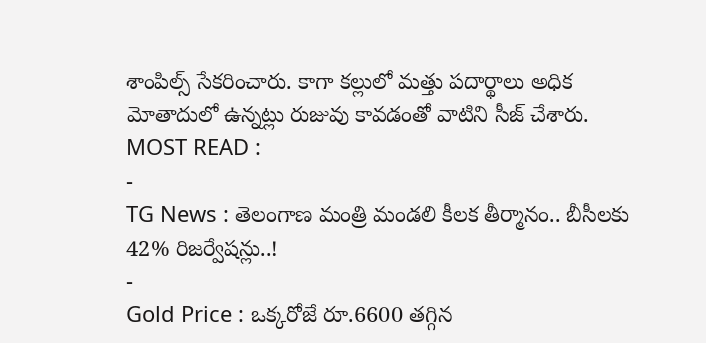శాంపిల్స్ సేకరించారు. కాగా కల్లులో మత్తు పదార్థాలు అధిక మోతాదులో ఉన్నట్లు రుజువు కావడంతో వాటిని సీజ్ చేశారు.
MOST READ :
-
TG News : తెలంగాణ మంత్రి మండలి కీలక తీర్మానం.. బీసీలకు 42% రిజర్వేషన్లు..!
-
Gold Price : ఒక్కరోజే రూ.6600 తగ్గిన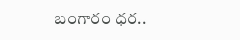బంగారం ధర..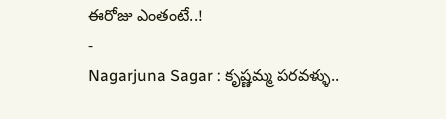ఈరోజు ఎంతంటే..!
-
Nagarjuna Sagar : కృష్ణమ్మ పరవళ్ళు..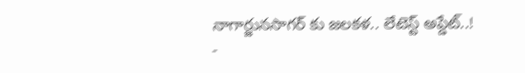నాగార్జునసాగర్ కు జలకళ.. లేటెస్ట్ అప్డేట్..!
-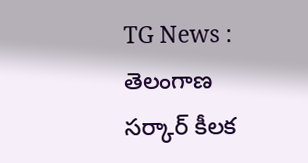TG News : తెలంగాణ సర్కార్ కీలక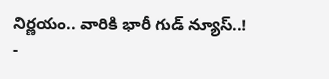నిర్ణయం.. వారికి భారీ గుడ్ న్యూస్..!
-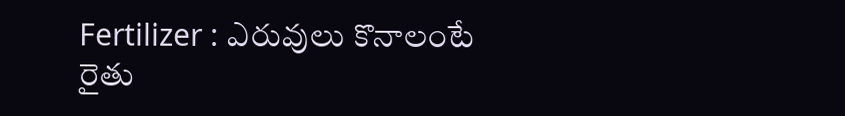Fertilizer : ఎరువులు కొనాలంటే రైతు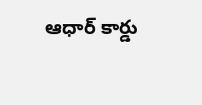ఆధార్ కార్డు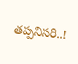తప్పనిసరి..!